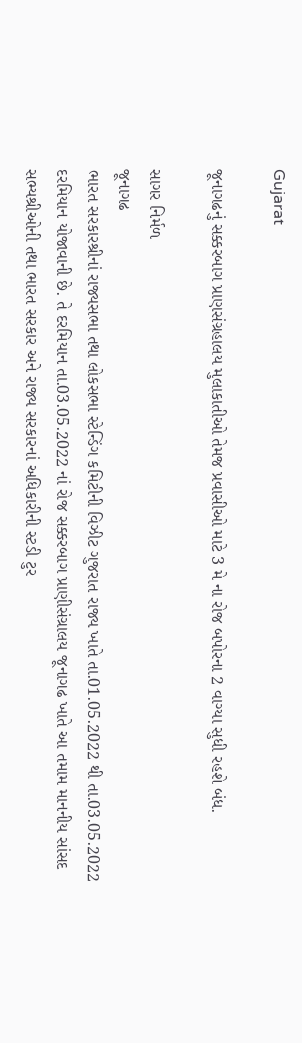Gujarat

જૂનાગઢનું સક્કરબાગ પ્રાણસંગ્રહાલય મુલાકાતીઓ તેમજ પ્રવાસીઓ માટે 3 મે ના રોજ બપોરના 2 વાગ્યા સુધી રહશે બંધ.

સાગર નિર્મળ
જૂનાગઢ
ભારત સરકારશ્રીનાં રાજ્યસભા તથા લોકસભા સ્ટેન્ડિંગ કમિટીની વિઝીટ ગુજરાત રાજ્ય ખાતે તા.01.05.2022 થી તા.03.05.2022 દરમિયાન યોજાવાની છે. તે દરમિયાન તા.03.05.2022 નાં રોજ સક્કરબાગ પ્રાણીસંગ્રાલય જૂનાગઢ ખાતે આ તમામ માનનીય સાંસદ સભ્યશ્રીઓની તથા ભારત સરકાર અને રાજ્ય સરકારનાં અધિકારીની સ્ટડી ટુર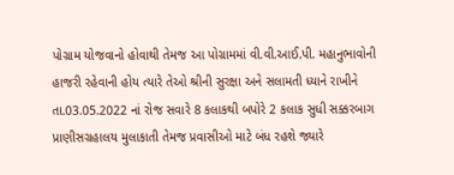પોગ્રામ યોજવાનો હોવાથી તેમજ આ પોગ્રામમાં વી.વી.આઈ.પી. મહાનુભાવોની હાજરી રહેવાની હોય ત્યારે તેઓ શ્રીની સુરક્ષા અને સલામતી ધ્યાને રાખીને તા.03.05.2022 નાં રોજ સવારે 8 કલાકથી બપોરે 2 કલાક સુધી સક્કરબાગ પ્રાણીસગ્રહાલય મુલાકાતી તેમજ પ્રવાસીઓ માટે બંધ રહશે જ્યારે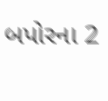બપોરના 2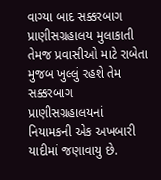વાગ્યા બાદ સક્કરબાગ પ્રાણીસગ્રહાલય મુલાકાતી તેમજ પ્રવાસીઓ માટે રાબેતા મુજબ ખુલ્લું રહશે તેમ સક્કરબાગ પ્રાણીસગ્રહાલયનાં નિયામકની એક અખબારી યાદીમાં જણાવાયુ છે.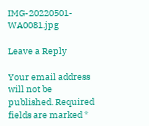IMG-20220501-WA0081.jpg

Leave a Reply

Your email address will not be published. Required fields are marked *